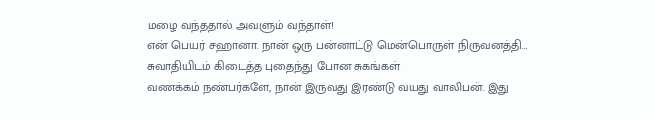மழை வந்ததால் அவளும் வந்தாள்!
என் பெயர் சஹானா. நான் ஒரு பன்னாட்டு மென்பொருள் நிருவனத்தி…
சுவாதியிடம் கிடைத்த புதைந்து போன சுகங்கள்
வணக்கம் நண்பர்களே, நான் இருவது இரண்டு வயது வாலிபன். இது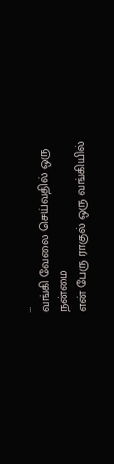…
வங்கி வேலை செய்வதில் ஒரு நன்மை
என் பேரு ராகுல் ஒரு வங்கியில்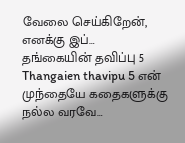வேலை செய்கிறேன், எனக்கு இப்…
தங்கையின் தவிப்பு 5
Thangaien thavipu 5 என் முந்தையே கதைகளுக்கு நல்ல வரவே…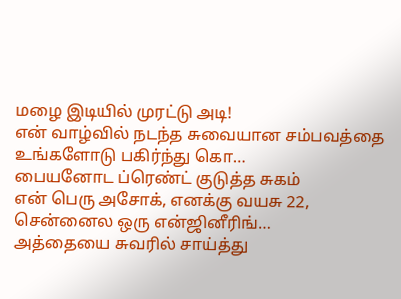மழை இடியில் முரட்டு அடி!
என் வாழ்வில் நடந்த சுவையான சம்பவத்தை உங்களோடு பகிர்ந்து கொ…
பையனோட ப்ரெண்ட் குடுத்த சுகம்
என் பெரு அசோக், எனக்கு வயசு 22, சென்னைல ஒரு என்ஜினீரிங்…
அத்தையை சுவரில் சாய்த்து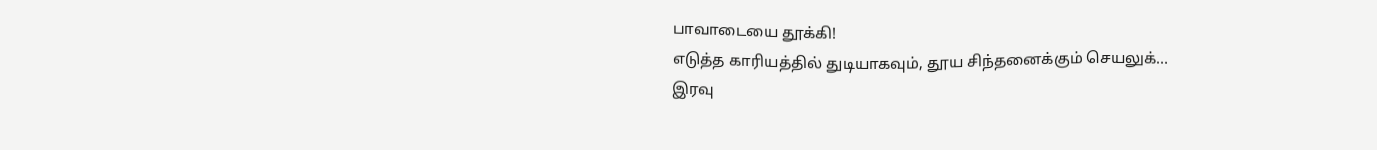பாவாடையை தூக்கி!
எடுத்த காரியத்தில் துடியாகவும், தூய சிந்தனைக்கும் செயலுக்…
இரவு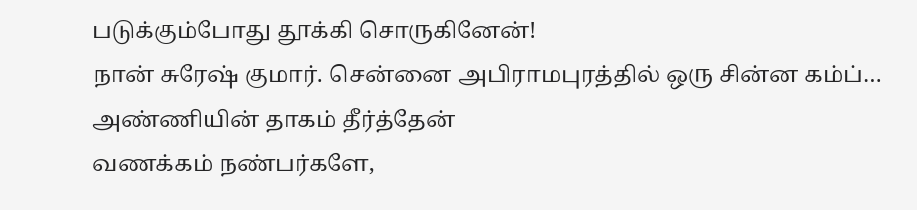படுக்கும்போது தூக்கி சொருகினேன்!
நான் சுரேஷ் குமார். சென்னை அபிராமபுரத்தில் ஒரு சின்ன கம்ப்…
அண்ணியின் தாகம் தீர்த்தேன்
வணக்கம் நண்பர்களே,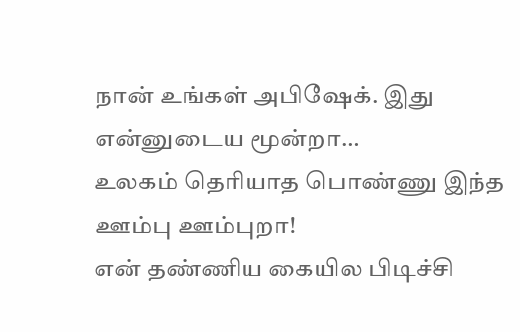நான் உங்கள் அபிஷேக். இது என்னுடைய மூன்றா…
உலகம் தெரியாத பொண்ணு இந்த ஊம்பு ஊம்புறா!
என் தண்ணிய கையில பிடிச்சி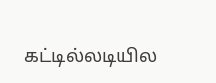கட்டில்லடியில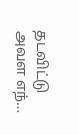தடவிட்டு அவள எந்…